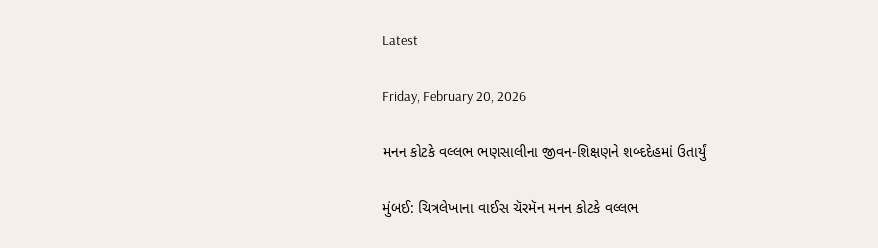Latest

Friday, February 20, 2026

મનન કોટકે વલ્લભ ભણસાલીના જીવન-શિક્ષણને શબ્દદેહમાં ઉતાર્યું

મુંબઈ: ચિત્રલેખાના વાઈસ ચૅરમૅન મનન કોટકે વલ્લભ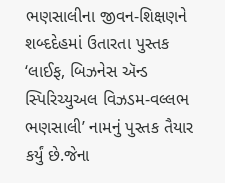ભણસાલીના જીવન-શિક્ષણને શબ્દદેહમાં ઉતારતા પુસ્તક ‘લાઈફ, બિઝનેસ ઍન્ડ સ્પિરિચ્યુઅલ વિઝડમ-વલ્લભ ભણસાલી’ નામનું પુસ્તક તૈયાર કર્યું છે.જેના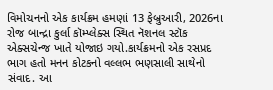વિમોચનનો એક કાર્યક્રમ હમણાં 13 ફેબ્રુઆરી, 2026ના રોજ બાન્દ્રા કુર્લા કૉમ્પ્લેક્સ સ્થિત નૅશનલ સ્ટૉક એક્સચેન્જ ખાતે યોજાઇ ગયો.કાર્યક્રમનો એક રસપ્રદ ભાગ હતો મનન કોટકનો વલ્લભ ભણસાલી સાથેનો સંવાદ. આ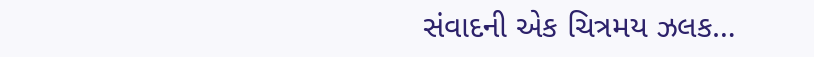સંવાદની એક ચિત્રમય ઝલક…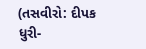(તસવીરો: દીપક ધુરી-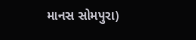માનસ સોમપુરા)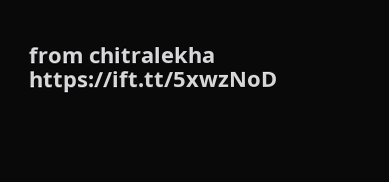from chitralekha https://ift.tt/5xwzNoD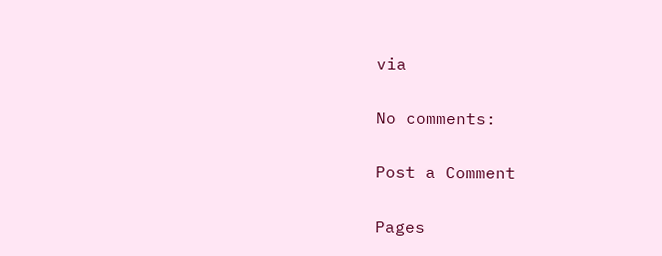via

No comments:

Post a Comment

Pages